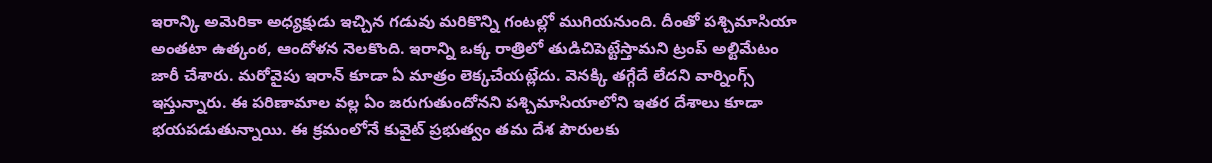ఇరాన్కి అమెరికా అధ్యక్షుడు ఇచ్చిన గడువు మరికొన్ని గంటల్లో ముగియనుంది. దీంతో పశ్చిమాసియా అంతటా ఉత్కంఠ, ఆందోళన నెలకొంది. ఇరాన్ని ఒక్క రాత్రిలో తుడిచిపెట్టేస్తామని ట్రంప్ అల్టిమేటం జారీ చేశారు. మరోవైపు ఇరాన్ కూడా ఏ మాత్రం లెక్కచేయట్లేదు. వెనక్కి తగ్గేదే లేదని వార్నింగ్స్ ఇస్తున్నారు. ఈ పరిణామాల వల్ల ఏం జరుగుతుందోనని పశ్చిమాసియాలోని ఇతర దేశాలు కూడా భయపడుతున్నాయి. ఈ క్రమంలోనే కువైట్ ప్రభుత్వం తమ దేశ పౌరులకు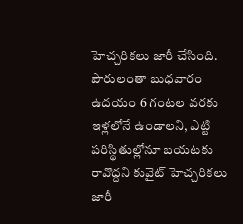హెచ్చరికలు జారీ చేసింది.
పౌరులంతా బుధవారం ఉదయం 6 గంటల వరకు ఇళ్లలోనే ఉండాలని, ఎట్టి పరిస్థితుల్లోనూ బయటకు రావొద్దని కువైట్ హెచ్చరికలు జారీ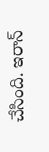చేసింది. ఇరాన్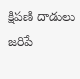క్షిపణి దాడులు జరిపే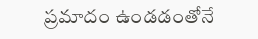ప్రమాదం ఉండడంతోనే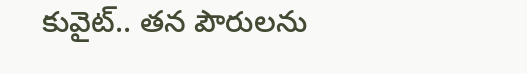కువైట్.. తన పౌరులను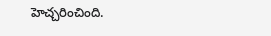హెచ్చరించింది.